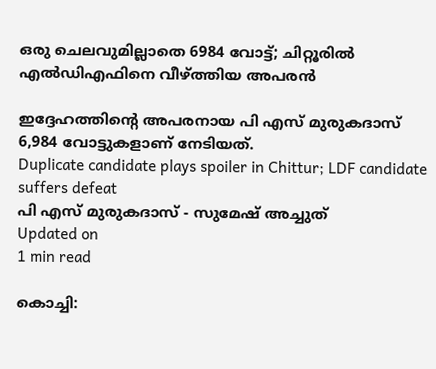ഒരു ചെലവുമില്ലാതെ 6984 വോട്ട്; ചിറ്റൂരില്‍ എല്‍ഡിഎഫിനെ വീഴ്ത്തിയ അപരന്‍

ഇദ്ദേഹത്തിന്റെ അപരനായ പി എസ് മുരുകദാസ് 6,984 വോട്ടുകളാണ് നേടിയത്.
Duplicate candidate plays spoiler in Chittur; LDF candidate suffers defeat
പി എസ് മുരുകദാസ് - സുമേഷ് അച്ചുത്‌
Updated on
1 min read

കൊച്ചി: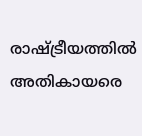രാഷ്ട്രീയത്തില്‍ അതികായരെ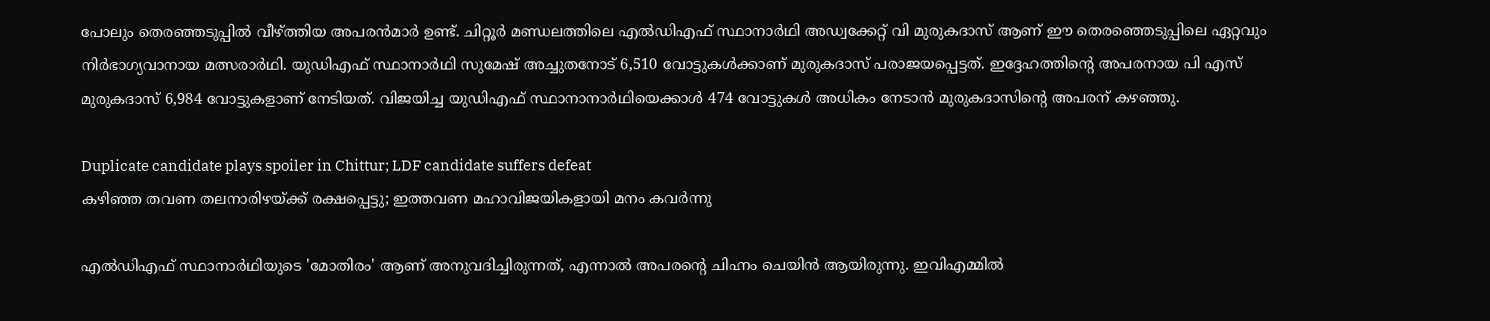പോലും തെരഞ്ഞടുപ്പില്‍ വീഴ്ത്തിയ അപരന്‍മാര്‍ ഉണ്ട്. ചിറ്റൂര്‍ മണ്ഡലത്തിലെ എല്‍ഡിഎഫ് സ്ഥാനാര്‍ഥി അഡ്വക്കേറ്റ് വി മുരുകദാസ് ആണ് ഈ തെരഞ്ഞെടുപ്പിലെ ഏറ്റവും നിര്‍ഭാഗ്യവാനായ മത്സരാര്‍ഥി. യുഡിഎഫ് സ്ഥാനാര്‍ഥി സുമേഷ് അച്ചുതനോട് 6,510 വോട്ടുകള്‍ക്കാണ് മുരുകദാസ് പരാജയപ്പെട്ടത്. ഇദ്ദേഹത്തിന്റെ അപരനായ പി എസ് മുരുകദാസ് 6,984 വോട്ടുകളാണ് നേടിയത്. വിജയിച്ച യുഡിഎഫ് സ്ഥാനാനാര്‍ഥിയെക്കാള്‍ 474 വോട്ടുകള്‍ അധികം നേടാന്‍ മുരുകദാസിന്റെ അപരന് കഴഞ്ഞു.

Duplicate candidate plays spoiler in Chittur; LDF candidate suffers defeat
കഴിഞ്ഞ തവണ തലനാരിഴയ്ക്ക് രക്ഷപ്പെട്ടു; ഇത്തവണ മഹാവിജയികളായി മനം കവര്‍ന്നു

എല്‍ഡിഎഫ് സ്ഥാനാര്‍ഥിയുടെ 'മോതിരം' ആണ് അനുവദിച്ചിരുന്നത്, എന്നാല്‍ അപരന്റെ ചിഹ്നം ചെയിന്‍ ആയിരുന്നു. ഇവിഎമ്മില്‍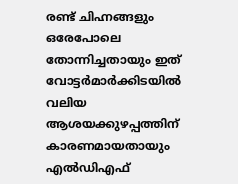രണ്ട് ചിഹ്നങ്ങളും ഒരേപോലെ തോന്നിച്ചതായും ഇത് വോട്ടര്‍മാര്‍ക്കിടയില്‍ വലിയ ആശയക്കുഴപ്പത്തിന് കാരണമായതായും എല്‍ഡിഎഫ്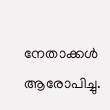നേതാക്കള്‍ ആരോപിച്ചു.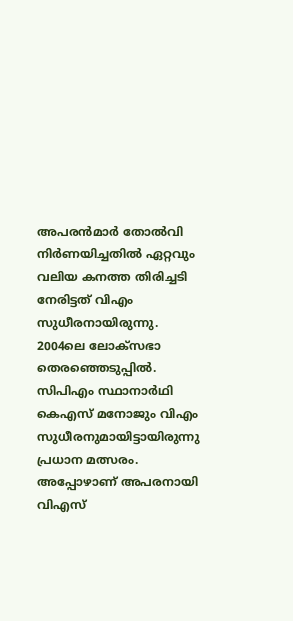അപരന്‍മാര്‍ തോല്‍വി നിര്‍ണയിച്ചതില്‍ ഏറ്റവും വലിയ കനത്ത തിരിച്ചടി നേരിട്ടത് വിഎം സുധീരനായിരുന്നു. 2004ലെ ലോക്‌സഭാ തെരഞ്ഞെടുപ്പില്‍. സിപിഎം സ്ഥാനാര്‍ഥി കെഎസ് മനോജും വിഎം സുധീരനുമായിട്ടായിരുന്നു പ്രധാന മത്സരം. അപ്പോഴാണ് അപരനായി വിഎസ്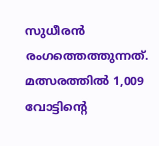സുധീരന്‍ രംഗത്തെത്തുന്നത്. മത്സരത്തില്‍ 1,009 വോട്ടിന്റെ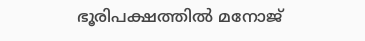ഭൂരിപക്ഷത്തില്‍ മനോജ്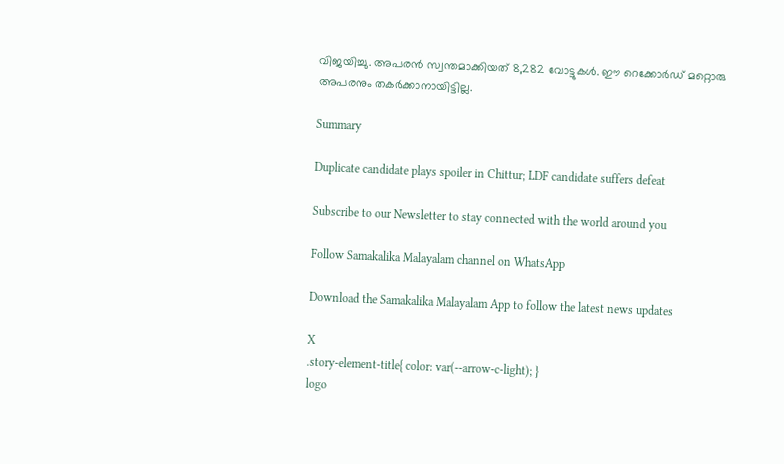വിജയിച്ചു. അപരന്‍ സ്വന്തമാക്കിയത് 8,282 വോട്ടുകള്‍. ഈ റെക്കോര്‍ഡ് മറ്റൊരു അപരനും തകര്‍ക്കാനായിട്ടില്ല.

Summary

Duplicate candidate plays spoiler in Chittur; LDF candidate suffers defeat

Subscribe to our Newsletter to stay connected with the world around you

Follow Samakalika Malayalam channel on WhatsApp

Download the Samakalika Malayalam App to follow the latest news updates

X
.story-element-title{ color: var(--arrow-c-light); }
logo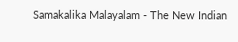Samakalika Malayalam - The New Indian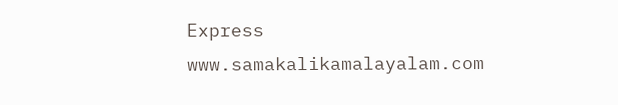Express
www.samakalikamalayalam.com